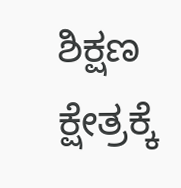ಶಿಕ್ಷಣ ಕ್ಷೇತ್ರಕ್ಕೆ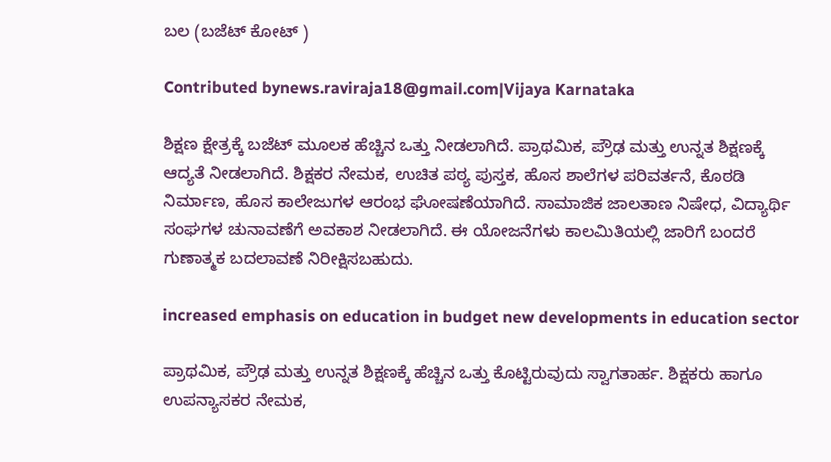ಬಲ (ಬಜೆಟ್ ಕೋಟ್ )

Contributed bynews.raviraja18@gmail.com|Vijaya Karnataka

ಶಿಕ್ಷಣ ಕ್ಷೇತ್ರಕ್ಕೆ ಬಜೆಟ್ ಮೂಲಕ ಹೆಚ್ಚಿನ ಒತ್ತು ನೀಡಲಾಗಿದೆ. ಪ್ರಾಥಮಿಕ, ಪ್ರೌಢ ಮತ್ತು ಉನ್ನತ ಶಿಕ್ಷಣಕ್ಕೆ ಆದ್ಯತೆ ನೀಡಲಾಗಿದೆ. ಶಿಕ್ಷಕರ ನೇಮಕ, ಉಚಿತ ಪಠ್ಯ ಪುಸ್ತಕ, ಹೊಸ ಶಾಲೆಗಳ ಪರಿವರ್ತನೆ, ಕೊಠಡಿ ನಿರ್ಮಾಣ, ಹೊಸ ಕಾಲೇಜುಗಳ ಆರಂಭ ಘೋಷಣೆಯಾಗಿದೆ. ಸಾಮಾಜಿಕ ಜಾಲತಾಣ ನಿಷೇಧ, ವಿದ್ಯಾರ್ಥಿ ಸಂಘಗಳ ಚುನಾವಣೆಗೆ ಅವಕಾಶ ನೀಡಲಾಗಿದೆ. ಈ ಯೋಜನೆಗಳು ಕಾಲಮಿತಿಯಲ್ಲಿ ಜಾರಿಗೆ ಬಂದರೆ ಗುಣಾತ್ಮಕ ಬದಲಾವಣೆ ನಿರೀಕ್ಷಿಸಬಹುದು.

increased emphasis on education in budget new developments in education sector

ಪ್ರಾಥಮಿಕ, ಪ್ರೌಢ ಮತ್ತು ಉನ್ನತ ಶಿಕ್ಷಣಕ್ಕೆ ಹೆಚ್ಚಿನ ಒತ್ತು ಕೊಟ್ಟಿರುವುದು ಸ್ವಾಗತಾರ್ಹ. ಶಿಕ್ಷಕರು ಹಾಗೂ ಉಪನ್ಯಾಸಕರ ನೇಮಕ,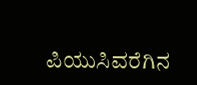ಪಿಯುಸಿವರೆಗಿನ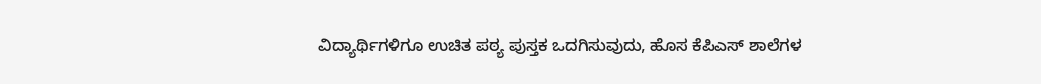ವಿದ್ಯಾರ್ಥಿಗಳಿಗೂ ಉಚಿತ ಪಠ್ಯ ಪುಸ್ತಕ ಒದಗಿಸುವುದು, ಹೊಸ ಕೆಪಿಎಸ್ ಶಾಲೆಗಳ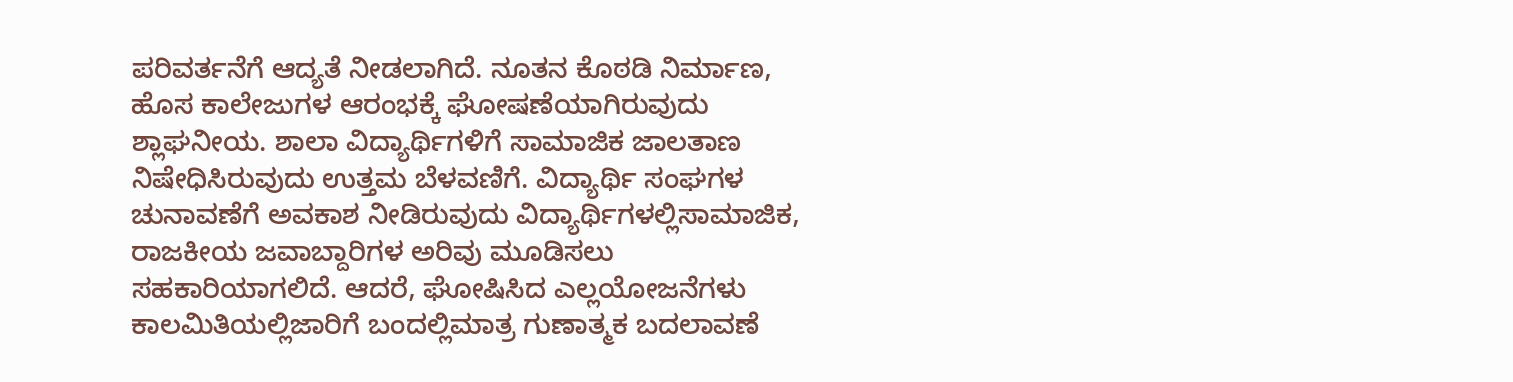ಪರಿವರ್ತನೆಗೆ ಆದ್ಯತೆ ನೀಡಲಾಗಿದೆ. ನೂತನ ಕೊಠಡಿ ನಿರ್ಮಾಣ, ಹೊಸ ಕಾಲೇಜುಗಳ ಆರಂಭಕ್ಕೆ ಘೋಷಣೆಯಾಗಿರುವುದು ಶ್ಲಾಘನೀಯ. ಶಾಲಾ ವಿದ್ಯಾರ್ಥಿಗಳಿಗೆ ಸಾಮಾಜಿಕ ಜಾಲತಾಣ ನಿಷೇಧಿಸಿರುವುದು ಉತ್ತಮ ಬೆಳವಣಿಗೆ. ವಿದ್ಯಾರ್ಥಿ ಸಂಘಗಳ ಚುನಾವಣೆಗೆ ಅವಕಾಶ ನೀಡಿರುವುದು ವಿದ್ಯಾರ್ಥಿಗಳಲ್ಲಿಸಾಮಾಜಿಕ, ರಾಜಕೀಯ ಜವಾಬ್ದಾರಿಗಳ ಅರಿವು ಮೂಡಿಸಲು ಸಹಕಾರಿಯಾಗಲಿದೆ. ಆದರೆ, ಘೋಷಿಸಿದ ಎಲ್ಲಯೋಜನೆಗಳು ಕಾಲಮಿತಿಯಲ್ಲಿಜಾರಿಗೆ ಬಂದಲ್ಲಿಮಾತ್ರ ಗುಣಾತ್ಮಕ ಬದಲಾವಣೆ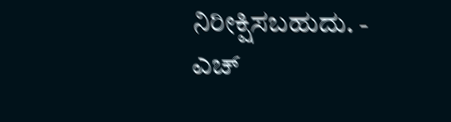ನಿರೀಕ್ಷಿಸಬಹುದು. - ಎಚ್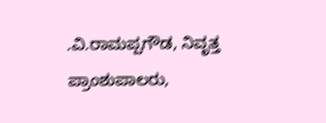.ವಿ.ರಾಮಪ್ಪಗೌಡ, ನಿವೃತ್ತ ಪ್ರಾಂಶುಪಾಲರು,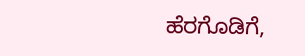ಹೆರಗೊಡಿಗೆ,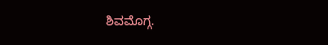ಶಿವಮೊಗ್ಗ.